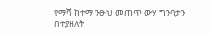የማሻ ከተማ ንፁህ መጠጥ ውሃ ግንባታን በተያዘለት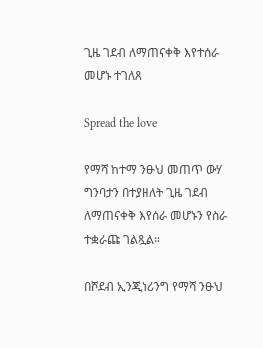ጊዜ ገደብ ለማጠናቀቅ እየተሰራ መሆኑ ተገለጸ

Spread the love

የማሻ ከተማ ንፁህ መጠጥ ውሃ ግንባታን በተያዘለት ጊዜ ገደብ ለማጠናቀቅ እየሰራ መሆኑን የስራ ተቋራጩ ገልጿል።

በሾደብ ኢንጂነሪንግ የማሻ ንፁህ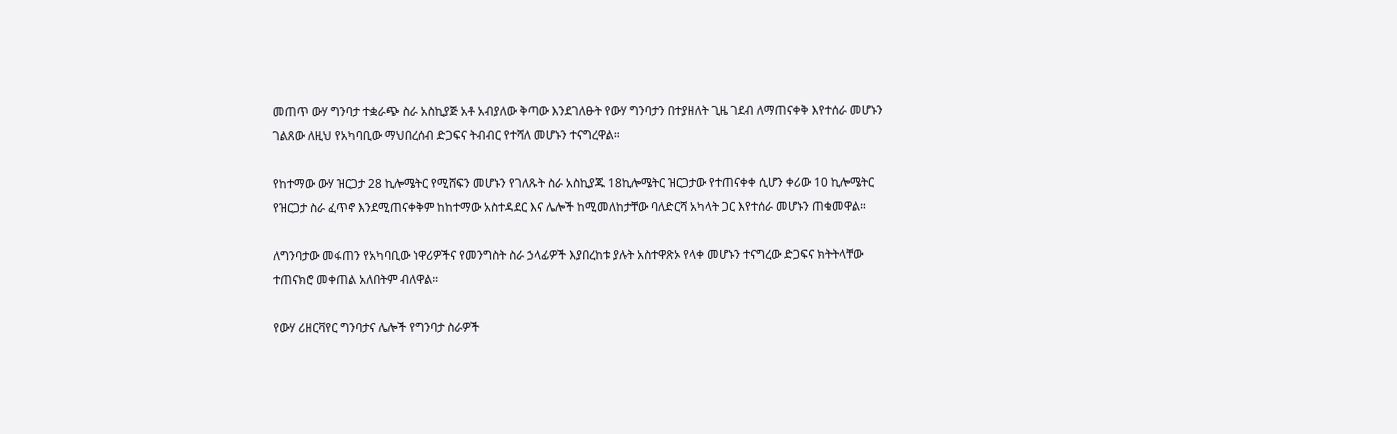መጠጥ ውሃ ግንባታ ተቋራጭ ስራ አስኪያጅ አቶ አብያለው ቅጣው እንደገለፁት የውሃ ግንባታን በተያዘለት ጊዜ ገደብ ለማጠናቀቅ እየተሰራ መሆኑን ገልጸው ለዚህ የአካባቢው ማህበረሰብ ድጋፍና ትብብር የተሻለ መሆኑን ተናግረዋል።

የከተማው ውሃ ዝርጋታ 28 ኪሎሜትር የሚሸፍን መሆኑን የገለጹት ስራ አስኪያጁ 18ኪሎሜትር ዝርጋታው የተጠናቀቀ ሲሆን ቀሪው 10 ኪሎሜትር የዝርጋታ ስራ ፈጥኖ እንደሚጠናቀቅም ከከተማው አስተዳደር እና ሌሎች ከሚመለከታቸው ባለድርሻ አካላት ጋር እየተሰራ መሆኑን ጠቁመዋል።

ለግንባታው መፋጠን የአካባቢው ነዋሪዎችና የመንግስት ስራ ኃላፊዎች እያበረከቱ ያሉት አስተዋጽኦ የላቀ መሆኑን ተናግረው ድጋፍና ክትትላቸው ተጠናክሮ መቀጠል አለበትም ብለዋል።

የውሃ ሪዘርቫየር ግንባታና ሌሎች የግንባታ ስራዎች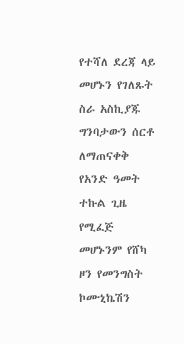የተሻለ ደረጃ ላይ መሆኑን የገለጹት ስራ አስኪያጁ ግንባታውን ሰርቶ ለማጠናቀቅ የአንድ ዓመት ተኩል ጊዜ የሚፈጅ መሆኑንም የሸካ ዞን የመንግስት ኮሙኒኬሽን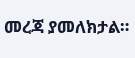መረጃ ያመለክታል።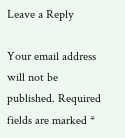Leave a Reply

Your email address will not be published. Required fields are marked *